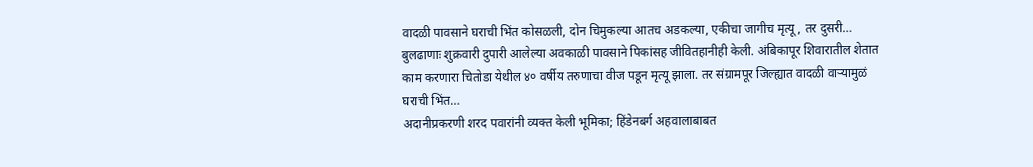वादळी पावसाने घराची भिंत कोसळली, दोन चिमुकल्या आतच अडकल्या, एकीचा जागीच मृत्यू, तर दुसरी…
बुलढाणाः शुक्रवारी दुपारी आलेल्या अवकाळी पावसाने पिकांसह जीवितहानीही केली. अंबिकापूर शिवारातील शेतात काम करणारा चितोडा येथील ४० वर्षीय तरुणाचा वीज पडून मृत्यू झाला. तर संग्रामपूर जिल्ह्यात वादळी वाऱ्यामुळं घराची भिंत…
अदानीप्रकरणी शरद पवारांनी व्यक्त केली भूमिका; हिंडेनबर्ग अहवालाबाबत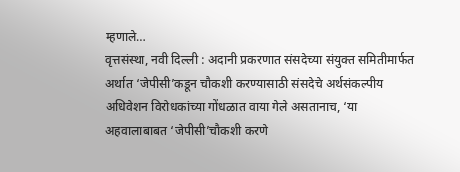म्हणाले…
वृत्तसंस्था, नवी दिल्ली : अदानी प्रकरणात संसदेच्या संयुक्त समितीमार्फत अर्थात ‘जेपीसी’कडून चौकशी करण्यासाठी संसदेचे अर्थसंकल्पीय अधिवेशन विरोधकांच्या गोंधळात वाया गेले असतानाच, ‘या अहवालाबाबत ‘जेपीसी’चौकशी करणे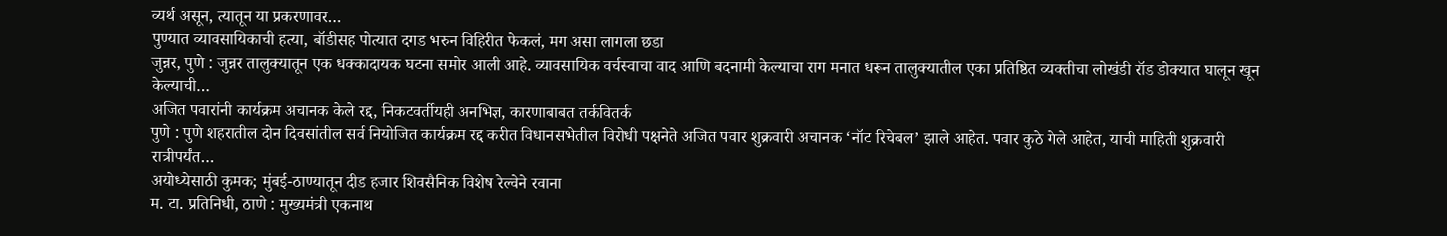व्यर्थ असून, त्यातून या प्रकरणावर…
पुण्यात व्यावसायिकाची हत्या, बॉडीसह पोत्यात दगड भरुन विहिरीत फेकलं, मग असा लागला छडा
जुन्नर, पुणे : जुन्नर तालुक्यातून एक धक्कादायक घटना समोर आली आहे. व्यावसायिक वर्चस्वाचा वाद आणि बदनामी केल्याचा राग मनात धरून तालुक्यातील एका प्रतिष्ठित व्यक्तीचा लोखंडी रॉड डोक्यात घालून खून केल्याची…
अजित पवारांनी कार्यक्रम अचानक केले रद्द, निकटवर्तीयही अनभिज्ञ, कारणाबाबत तर्कवितर्क
पुणे : पुणे शहरातील दोन दिवसांतील सर्व नियोजित कार्यक्रम रद्द करीत विधानसभेतील विरोधी पक्षनेते अजित पवार शुक्रवारी अचानक ‘नॉट रिचेबल’ झाले आहेत. पवार कुठे गेले आहेत, याची माहिती शुक्रवारी रात्रीपर्यंत…
अयोध्येसाठी कुमक; मुंबई-ठाण्यातून दीड हजार शिवसैनिक विशेष रेल्वेने रवाना
म. टा. प्रतिनिधी, ठाणे : मुख्यमंत्री एकनाथ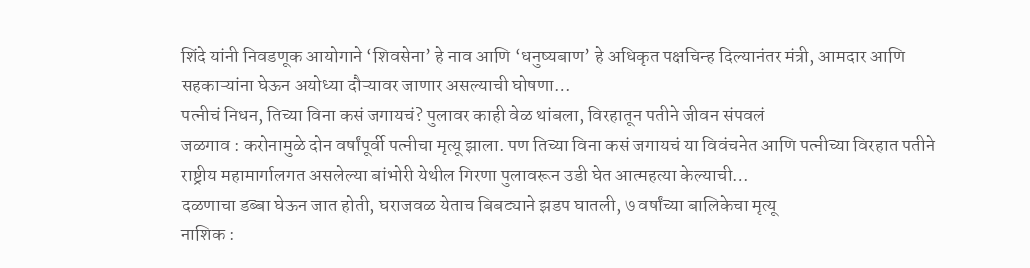शिंदे यांनी निवडणूक आयोगाने ‘शिवसेना’ हे नाव आणि ‘धनुष्यबाण’ हे अधिकृत पक्षचिन्ह दिल्यानंतर मंत्री, आमदार आणि सहकाऱ्यांना घेऊन अयोध्या दौऱ्यावर जाणार असल्याची घोषणा…
पत्नीचं निधन, तिच्या विना कसं जगायचं? पुलावर काही वेळ थांबला, विरहातून पतीने जीवन संपवलं
जळगाव : करोनामुळे दोन वर्षांपूर्वी पत्नीचा मृत्यू झाला. पण तिच्या विना कसं जगायचं या विवंचनेत आणि पत्नीच्या विरहात पतीने राष्ट्रीय महामार्गालगत असलेल्या बांभोरी येथील गिरणा पुलावरून उडी घेत आत्महत्या केल्याची…
दळणाचा डब्बा घेऊन जात होती, घराजवळ येताच बिबट्याने झडप घातली, ७ वर्षांच्या बालिकेचा मृत्यू
नाशिक :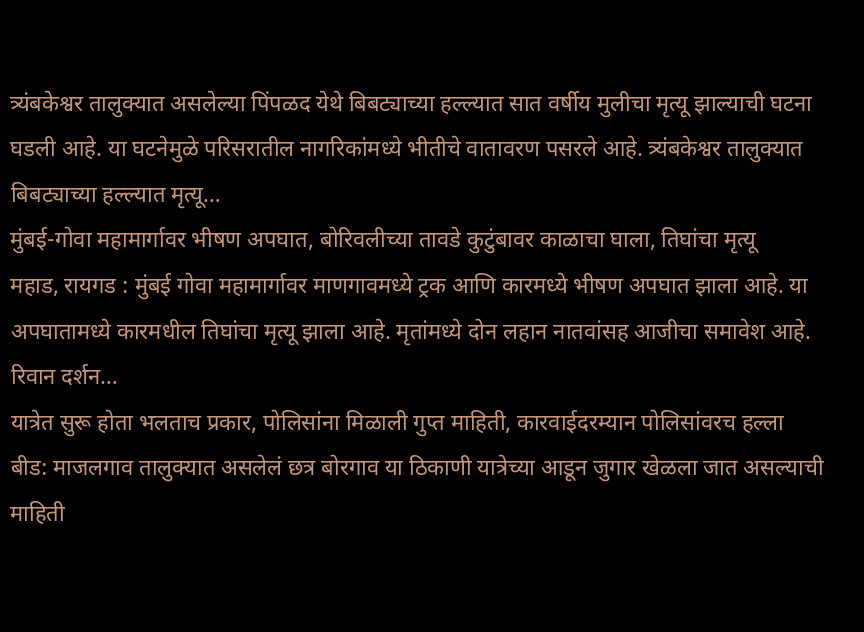त्र्यंबकेश्वर तालुक्यात असलेल्या पिंपळद येथे बिबट्याच्या हल्ल्यात सात वर्षीय मुलीचा मृत्यू झाल्याची घटना घडली आहे. या घटनेमुळे परिसरातील नागरिकांमध्ये भीतीचे वातावरण पसरले आहे. त्र्यंबकेश्वर तालुक्यात बिबट्याच्या हल्ल्यात मृत्यू…
मुंबई-गोवा महामार्गावर भीषण अपघात, बोरिवलीच्या तावडे कुटुंबावर काळाचा घाला, तिघांचा मृत्यू
महाड, रायगड : मुंबई गोवा महामार्गावर माणगावमध्ये ट्रक आणि कारमध्ये भीषण अपघात झाला आहे. या अपघातामध्ये कारमधील तिघांचा मृत्यू झाला आहे. मृतांमध्ये दोन लहान नातवांसह आजीचा समावेश आहे. रिवान दर्शन…
यात्रेत सुरू होता भलताच प्रकार, पोलिसांना मिळाली गुप्त माहिती, कारवाईदरम्यान पोलिसांवरच हल्ला
बीड: माजलगाव तालुक्यात असलेलं छत्र बोरगाव या ठिकाणी यात्रेच्या आडून जुगार खेळला जात असल्याची माहिती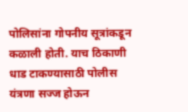पोलिसांना गोपनीय सूत्रांकडून कळाली होती. याच ठिकाणी धाड टाकण्यासाठी पोलीस यंत्रणा सज्ज होऊन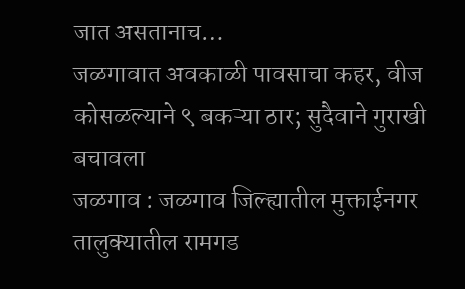जात असतानाच…
जळगावात अवकाळी पावसाचा कहर, वीज कोसळल्याने ९ बकऱ्या ठार; सुदैवाने गुराखी बचावला
जळगाव : जळगाव जिल्ह्यातील मुक्ताईनगर तालुक्यातील रामगड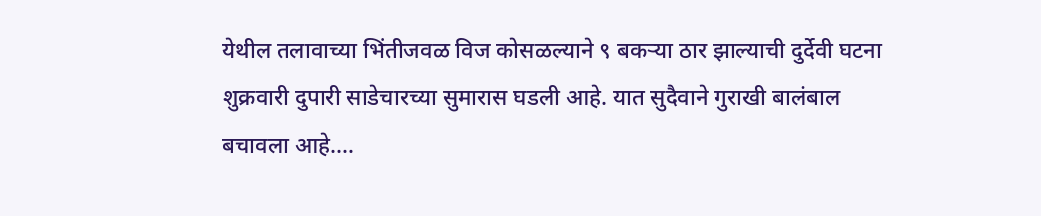येथील तलावाच्या भिंतीजवळ विज कोसळल्याने ९ बकऱ्या ठार झाल्याची दुर्देवी घटना शुक्रवारी दुपारी साडेचारच्या सुमारास घडली आहे. यात सुदैवाने गुराखी बालंबाल बचावला आहे.…